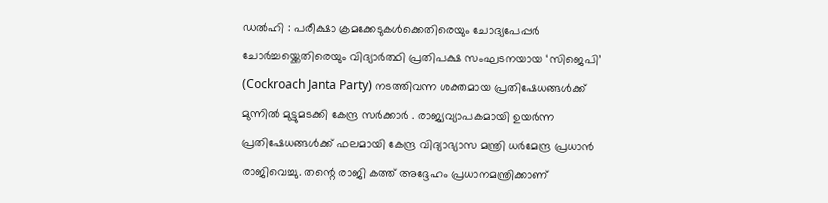ഡൽഹി : പരീക്ഷാ ക്രമക്കേടുകൾക്കെതിരെയും ചോദ്യപേപ്പർ ചോർച്ചയ്ക്കെതിരെയും വിദ്യാർത്ഥി പ്രതിപക്ഷ സംഘടനയായ ‘സിജെപി’ (Cockroach Janta Party) നടത്തിവന്ന ശക്തമായ പ്രതിഷേധങ്ങൾക്ക് മുന്നിൽ മുട്ടുമടക്കി കേന്ദ്ര സർക്കാർ . രാജ്യവ്യാപകമായി ഉയർന്ന പ്രതിഷേധങ്ങൾക്ക് ഫലമായി കേന്ദ്ര വിദ്യാഭ്യാസ മന്ത്രി ധർമേന്ദ്ര പ്രധാൻ രാജിവെച്ചു. തന്റെ രാജി കത്ത് അദ്ദേഹം പ്രധാനമന്ത്രിക്കാണ്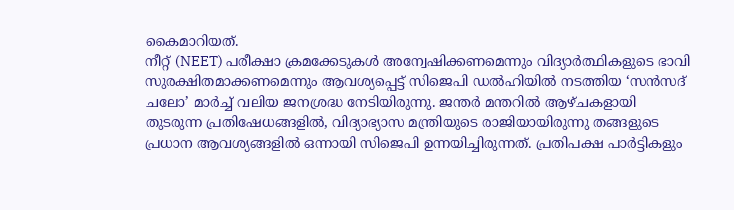കൈമാറിയത്.
നീറ്റ് (NEET) പരീക്ഷാ ക്രമക്കേടുകൾ അന്വേഷിക്കണമെന്നും വിദ്യാർത്ഥികളുടെ ഭാവി സുരക്ഷിതമാക്കണമെന്നും ആവശ്യപ്പെട്ട് സിജെപി ഡൽഹിയിൽ നടത്തിയ ‘സൻസദ് ചലോ’ മാർച്ച് വലിയ ജനശ്രദ്ധ നേടിയിരുന്നു. ജന്തർ മന്തറിൽ ആഴ്ചകളായി തുടരുന്ന പ്രതിഷേധങ്ങളിൽ, വിദ്യാഭ്യാസ മന്ത്രിയുടെ രാജിയായിരുന്നു തങ്ങളുടെ പ്രധാന ആവശ്യങ്ങളിൽ ഒന്നായി സിജെപി ഉന്നയിച്ചിരുന്നത്. പ്രതിപക്ഷ പാർട്ടികളും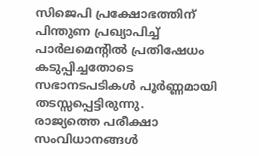സിജെപി പ്രക്ഷോഭത്തിന് പിന്തുണ പ്രഖ്യാപിച്ച് പാർലമെന്റിൽ പ്രതിഷേധം കടുപ്പിച്ചതോടെ സഭാനടപടികൾ പൂർണ്ണമായി തടസ്സപ്പെട്ടിരുന്നു.
രാജ്യത്തെ പരീക്ഷാ സംവിധാനങ്ങൾ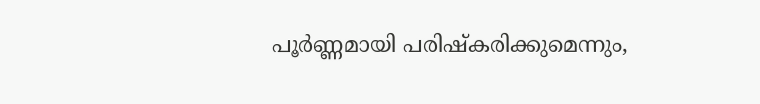പൂർണ്ണമായി പരിഷ്കരിക്കുമെന്നും,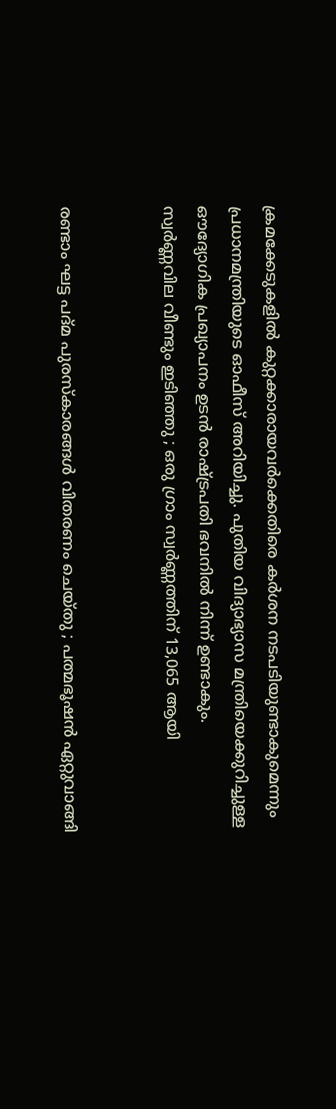ക്രമക്കേടുകളിൽ കുറ്റക്കാരായവർക്കെതിരെ കർശന നടപടിയുണ്ടാകുമെന്നും പ്രധാനമന്ത്രിയുടെ ഓഫീസ് അറിയിച്ചു. പുതിയ വിദ്യാഭ്യാസ മന്ത്രിയെക്കുറിച്ചുള്ള ഔദ്യോഗിക പ്രഖ്യാപനം ഉടൻ രാഷ്ട്രപതി ഭവനിൽ നിന്ന് ഉണ്ടാകും.
സ്വർണ്ണവില വീണ്ടും ഇടിഞ്ഞു ; ഒരു ഗ്രാം സ്വർണ്ണത്തിന് 13,065 ആയി


രണ്ടാം ഘട്ട പദ്മ പുരസ്കാരങ്ങൾ വിതരണം ചെയ്തു ; പത്മഭൂഷൻ ഏറ്റുവാങ്ങി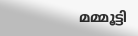മമ്മൂട്ടി